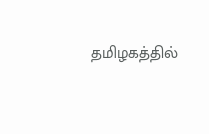தமிழகத்தில்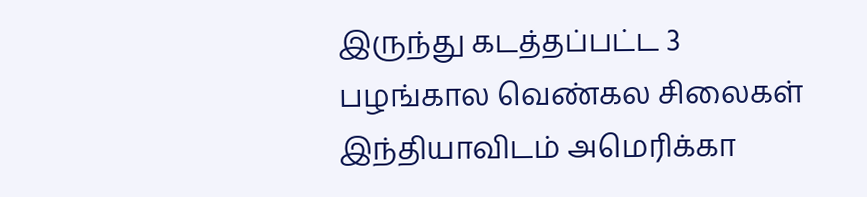இருந்து கடத்தப்பட்ட 3 பழங்கால வெண்கல சிலைகள் இந்தியாவிடம் அமெரிக்கா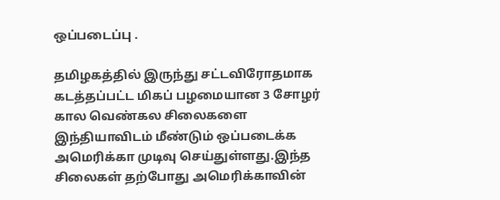ஒப்படைப்பு .

தமிழகத்தில் இருந்து சட்டவிரோதமாக கடத்தப்பட்ட மிகப் பழமையான 3 சோழர் கால வெண்கல சிலைகளை இந்தியாவிடம் மீண்டும் ஒப்படைக்க அமெரிக்கா முடிவு செய்துள்ளது.இந்த சிலைகள் தற்போது அமெரிக்காவின்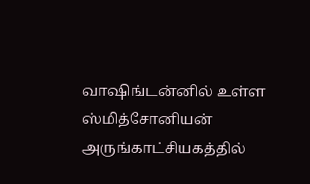வாஷிங்டன்னில் உள்ள ஸ்மித்சோனியன் அருங்காட்சியகத்தில்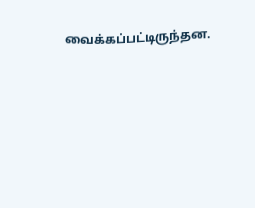வைக்கப்பட்டிருந்தன.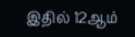இதில் 12ஆம்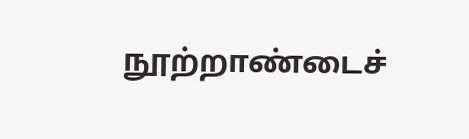நூற்றாண்டைச்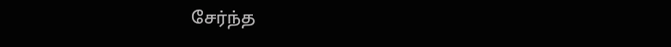சேர்ந்த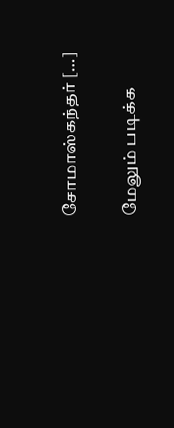சோமாஸ்கந்தர் […]

மேலும் படிக்க